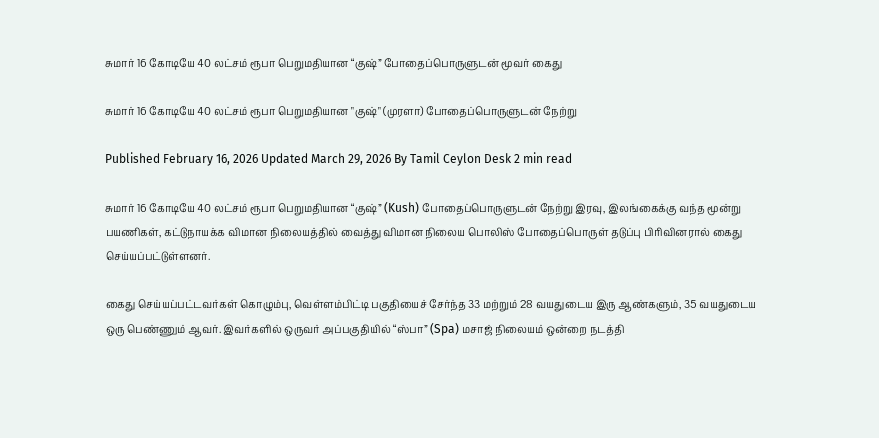சுமார் 16 கோடியே 40 லட்சம் ரூபா பெறுமதியான “குஷ்” போதைப்பொருளுடன் மூவர் கைது

சுமார் 16 கோடியே 40 லட்சம் ரூபா பெறுமதியான "குஷ்" (முரளா) போதைப்பொருளுடன் நேற்று

Published February 16, 2026 Updated March 29, 2026 By Tamil Ceylon Desk 2 min read

சுமார் 16 கோடியே 40 லட்சம் ரூபா பெறுமதியான “குஷ்” (Kush) போதைப்பொருளுடன் நேற்று இரவு, இலங்கைக்கு வந்த மூன்று பயணிகள், கட்டுநாயக்க விமான நிலையத்தில் வைத்து விமான நிலைய பொலிஸ் போதைப்பொருள் தடுப்பு பிரிவினரால் கைது செய்யப்பட்டுள்ளனர்.

கைது செய்யப்பட்டவர்கள் கொழும்பு, வெள்ளம்பிட்டி பகுதியைச் சேர்ந்த 33 மற்றும் 28 வயதுடைய இரு ஆண்களும், 35 வயதுடைய ஒரு பெண்ணும் ஆவர். இவர்களில் ஒருவர் அப்பகுதியில் “ஸ்பா” (Spa) மசாஜ் நிலையம் ஒன்றை நடத்தி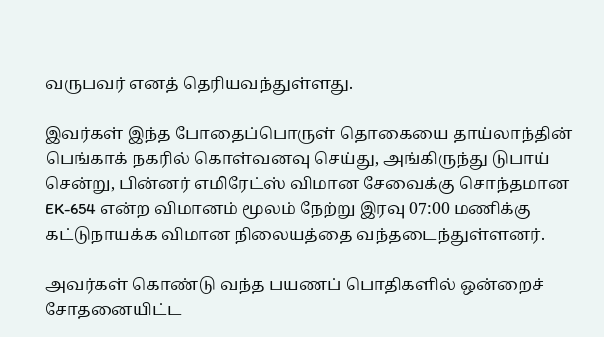வருபவர் எனத் தெரியவந்துள்ளது.

இவர்கள் இந்த போதைப்பொருள் தொகையை தாய்லாந்தின் பெங்காக் நகரில் கொள்வனவு செய்து, அங்கிருந்து டுபாய் சென்று, பின்னர் எமிரேட்ஸ் விமான சேவைக்கு சொந்தமான EK-654 என்ற விமானம் மூலம் நேற்று இரவு 07:00 மணிக்கு கட்டுநாயக்க விமான நிலையத்தை வந்தடைந்துள்ளனர்.

அவர்கள் கொண்டு வந்த பயணப் பொதிகளில் ஒன்றைச் சோதனையிட்ட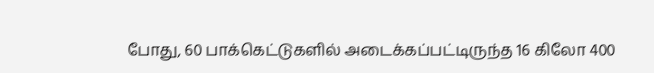போது, 60 பாக்கெட்டுகளில் அடைக்கப்பட்டிருந்த 16 கிலோ 400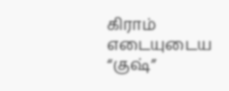கிராம் எடையுடைய “குஷ்”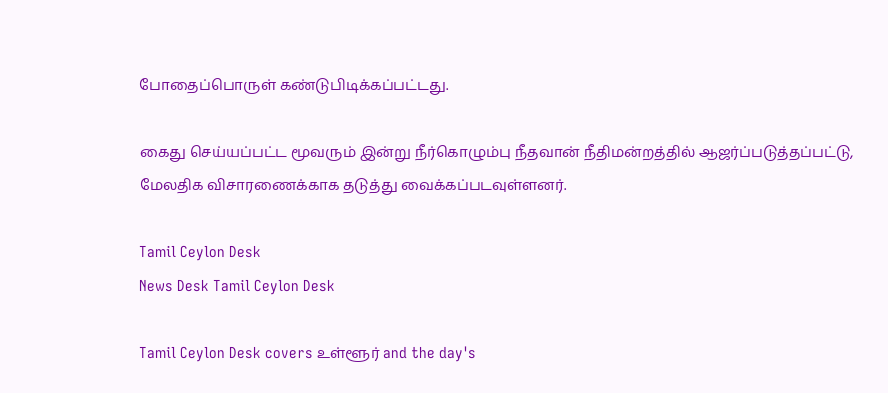போதைப்பொருள் கண்டுபிடிக்கப்பட்டது.

கைது செய்யப்பட்ட மூவரும் இன்று நீர்கொழும்பு நீதவான் நீதிமன்றத்தில் ஆஜர்ப்படுத்தப்பட்டு, மேலதிக விசாரணைக்காக தடுத்து வைக்கப்படவுள்ளனர்.

Tamil Ceylon Desk
News Desk Tamil Ceylon Desk

Tamil Ceylon Desk covers உள்ளூர் and the day's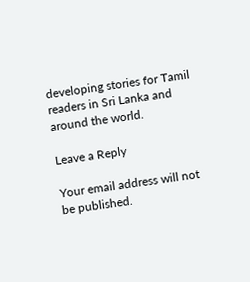developing stories for Tamil readers in Sri Lanka and around the world.

Leave a Reply

Your email address will not be published.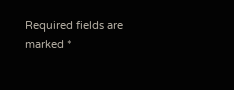Required fields are marked *